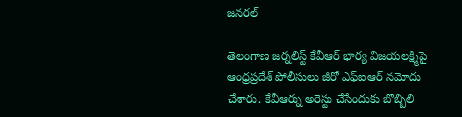జనరల్

తెలంగాణ జర్నలిస్ట్ కేవీఆర్ భార్య విజయలక్ష్మిపై ఆంధ్రప్రదేశ్ పోలీసులు జీరో ఎఫ్ఐఆర్ నమోదు చేశారు. కేవీఆర్ను అరెస్టు చేసేందుకు బొబ్బిలి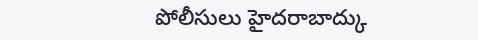పోలీసులు హైదరాబాద్కు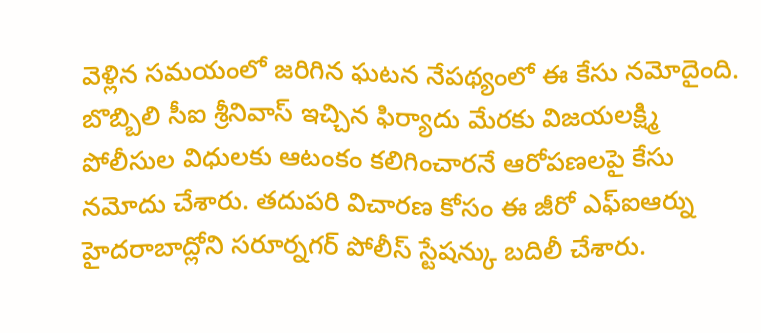వెళ్లిన సమయంలో జరిగిన ఘటన నేపథ్యంలో ఈ కేసు నమోదైంది.
బొబ్బిలి సీఐ శ్రీనివాస్ ఇచ్చిన ఫిర్యాదు మేరకు విజయలక్ష్మి పోలీసుల విధులకు ఆటంకం కలిగించారనే ఆరోపణలపై కేసు నమోదు చేశారు. తదుపరి విచారణ కోసం ఈ జీరో ఎఫ్ఐఆర్ను హైదరాబాద్లోని సరూర్నగర్ పోలీస్ స్టేషన్కు బదిలీ చేశారు.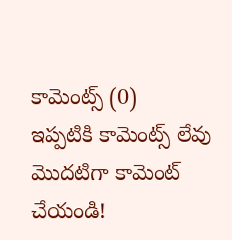కామెంట్స్ (0)
ఇప్పటికి కామెంట్స్ లేవు
మొదటిగా కామెంట్ చేయండి!